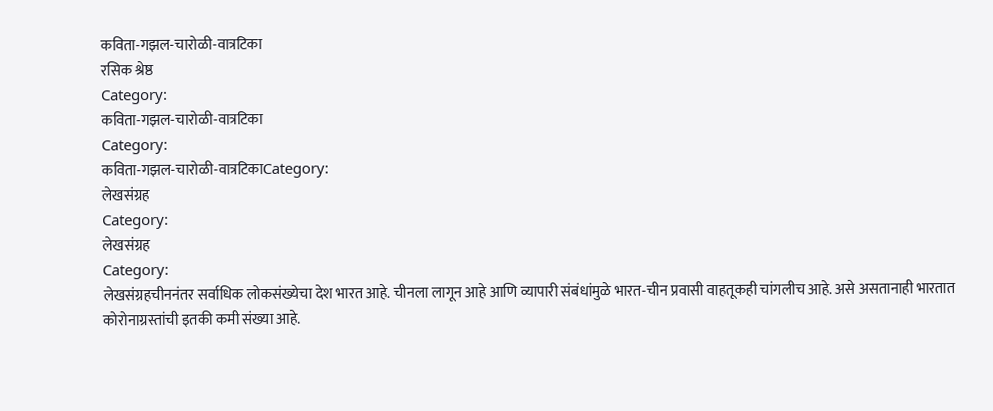कविता-गझल-चारोळी-वात्रटिका
रसिक श्रेष्ठ
Category:
कविता-गझल-चारोळी-वात्रटिका
Category:
कविता-गझल-चारोळी-वात्रटिकाCategory:
लेखसंग्रह
Category:
लेखसंग्रह
Category:
लेखसंग्रहचीननंतर सर्वाधिक लोकसंख्येचा देश भारत आहे. चीनला लागून आहे आणि व्यापारी संबंधांमुळे भारत-चीन प्रवासी वाहतूकही चांगलीच आहे. असे असतानाही भारतात कोरोनाग्रस्तांची इतकी कमी संख्या आहे.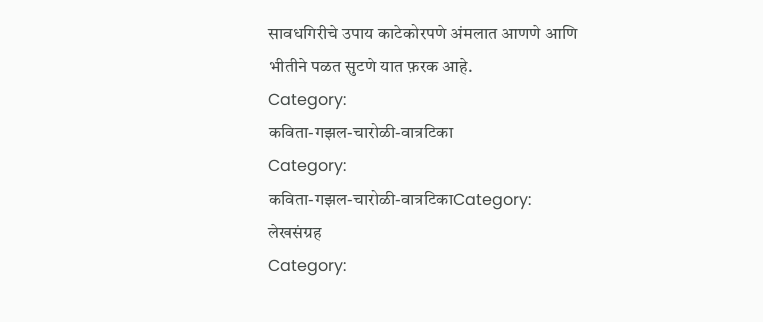सावधगिरीचे उपाय काटेकोरपणे अंमलात आणणे आणि भीतीने पळत सुटणे यात फ़रक आहे.
Category:
कविता-गझल-चारोळी-वात्रटिका
Category:
कविता-गझल-चारोळी-वात्रटिकाCategory:
लेखसंग्रह
Category: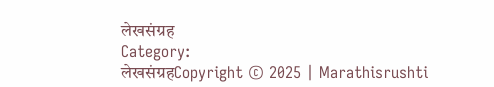लेखसंग्रह
Category:
लेखसंग्रहCopyright © 2025 | Marathisrushti